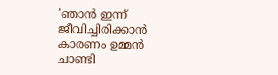'ഞാൻ ഇന്ന് ജീവിച്ചിരിക്കാൻ കാരണം ഉമ്മൻ ചാണ്ടി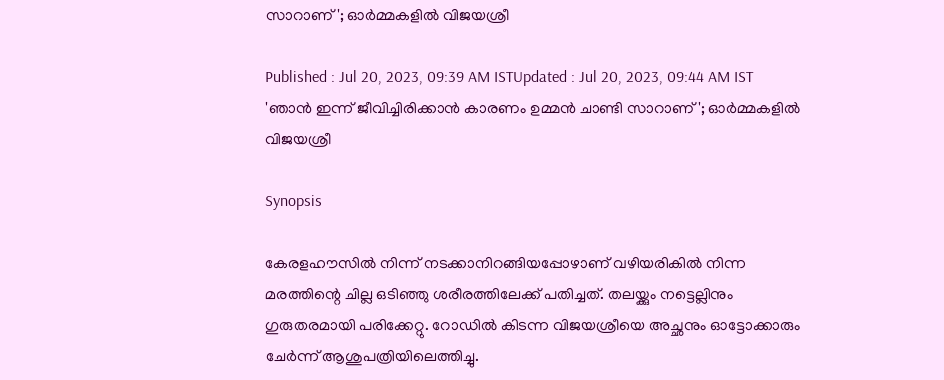സാറാണ്'; ഓർമ്മകളിൽ വിജയശ്രീ

Published : Jul 20, 2023, 09:39 AM ISTUpdated : Jul 20, 2023, 09:44 AM IST
'ഞാൻ ഇന്ന് ജീവിച്ചിരിക്കാൻ കാരണം ഉമ്മൻ ചാണ്ടി സാറാണ്'; ഓർമ്മകളിൽ വിജയശ്രീ

Synopsis

കേരളഹൗസിൽ നിന്ന് നടക്കാനിറങ്ങിയപ്പോഴാണ് വഴിയരികിൽ നിന്ന മരത്തിന്റെ ചില്ല ഒടിഞ്ഞു ശരീരത്തിലേക്ക് പതിച്ചത്. തലയ്ക്കും നട്ടെല്ലിനും ഗുരുതരമായി പരിക്കേറ്റു. റോഡിൽ കിടന്ന വിജയശ്രീയെ അച്ഛനും ഓട്ടോക്കാരും ചേർന്ന് ആശുപത്രിയിലെത്തിച്ചു.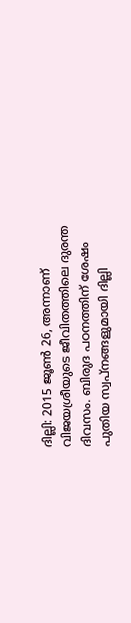ദില്ലി: 2015 ജൂൺ 26, അന്നാണ് വിജയശ്രീയുടെ ജീവിതത്തിലെ ദുരന്ത ദിവസം. ബിരുദ പഠനത്തിന് ശേഷം പുതിയ സ്വപ്നങ്ങളുമായി ദില്ലി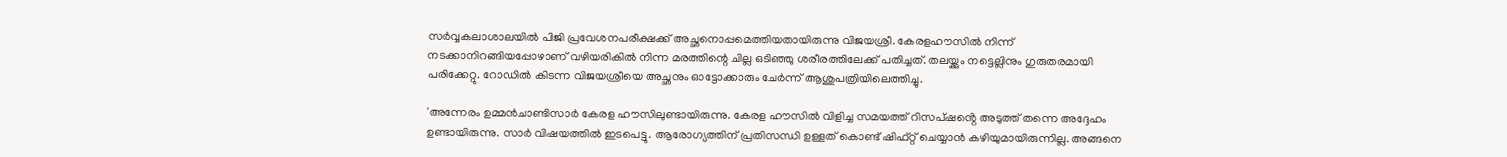സർവ്വകലാശാലയിൽ പിജി പ്രവേശനപരീക്ഷക്ക് അച്ഛനൊപ്പമെത്തിയതായിരുന്നു വിജയശ്രീ. കേരളഹൗസിൽ നിന്ന് നടക്കാനിറങ്ങിയപ്പോഴാണ് വഴിയരികിൽ നിന്ന മരത്തിന്റെ ചില്ല ഒടിഞ്ഞു ശരീരത്തിലേക്ക് പതിച്ചത്. തലയ്ക്കും നട്ടെല്ലിനും ഗുരുതരമായി പരിക്കേറ്റു. റോഡിൽ കിടന്ന വിജയശ്രീയെ അച്ഛനും ഓട്ടോക്കാരും ചേർന്ന് ആശുപത്രിയിലെത്തിച്ചു.

'അന്നേരം ഉമ്മൻചാണ്ടിസാർ കേരള ഹൗസിലുണ്ടായിരുന്നു. കേരള ഹൗസിൽ വിളിച്ച സമയത്ത് റിസപ്ഷൻ്റെ അടുത്ത് തന്നെ അദ്ദേഹം ഉണ്ടായിരുന്നു. സാർ വിഷയത്തിൽ ഇടപെട്ടു. ആരോഗ്യത്തിന് പ്രതിസന്ധി ഉള്ളത് കൊണ്ട് ഷിഫ്റ്റ് ചെയ്യാൻ കഴിയുമായിരുന്നില്ല. അങ്ങനെ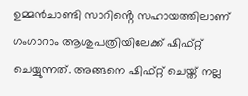ഉമ്മൻചാണ്ടി സാറിൻ്റെ സഹായത്തിലാണ് ഗംഗാറാം ആശുപത്രിയിലേക്ക് ഷിഫ്റ്റ് ചെയ്യുന്നത്. അങ്ങനെ ഷിഫ്റ്റ് ചെയ്ത് നല്ല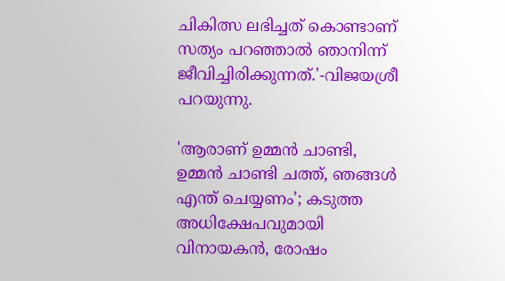ചികിത്സ ലഭിച്ചത് കൊണ്ടാണ് സത്യം പറഞ്ഞാൽ ഞാനിന്ന് ജീവിച്ചിരിക്കുന്നത്.'-വിജയശ്രീ പറയുന്നു.

'ആരാണ് ഉമ്മൻ ചാണ്ടി, ഉമ്മൻ ചാണ്ടി ചത്ത്, ഞങ്ങൾ എന്ത് ചെയ്യണം'; കടുത്ത അധിക്ഷേപവുമായി വിനായകൻ, രോഷം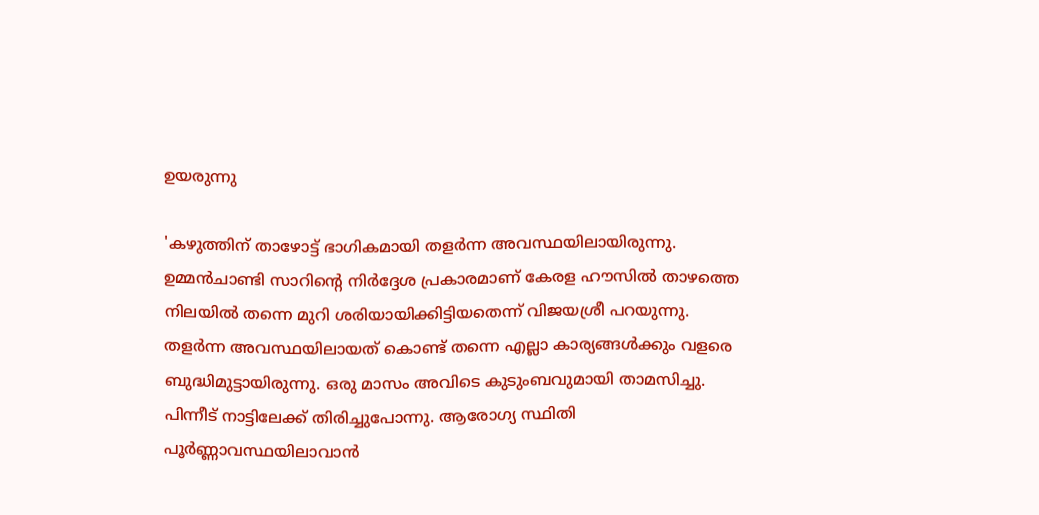ഉയരുന്നു

'കഴുത്തിന് താഴോട്ട് ഭാഗികമായി തളർന്ന അവസ്ഥയിലായിരുന്നു. ഉമ്മൻചാണ്ടി സാറിന്റെ നിർദ്ദേശ പ്രകാരമാണ് കേരള ഹൗസിൽ താഴത്തെ നിലയിൽ തന്നെ മുറി ശരിയായിക്കിട്ടിയതെന്ന് വിജയശ്രീ പറയുന്നു. തളർന്ന അവസ്ഥയിലായത് കൊണ്ട് തന്നെ എല്ലാ കാര്യങ്ങൾക്കും വളരെ ബുദ്ധിമുട്ടായിരുന്നു. ഒരു മാസം അവിടെ കുടുംബവുമായി താമസിച്ചു. പിന്നീട് നാട്ടിലേക്ക് തിരിച്ചുപോന്നു. ആരോഗ്യ സ്ഥിതി പൂർണ്ണാവസ്ഥയിലാവാൻ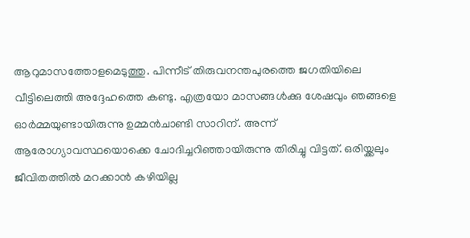ആറുമാസത്തോളമെടുത്തു. പിന്നീട് തിരുവനന്തപുരത്തെ ജഗതിയിലെ വീട്ടിലെത്തി അദ്ദേഹത്തെ കണ്ടു. എത്രയോ മാസങ്ങൾക്കു ശേഷവും ഞങ്ങളെ ഓർമ്മയുണ്ടായിരുന്നു ഉമ്മൻചാണ്ടി സാറിന്. അന്ന് ആരോഗ്യാവസ്ഥയൊക്കെ ചോദിച്ചറിഞ്ഞായിരുന്നു തിരിച്ചു വിട്ടത്. ഒരിയ്ക്കലും ജീവിതത്തിൽ മറക്കാൻ കഴിയില്ല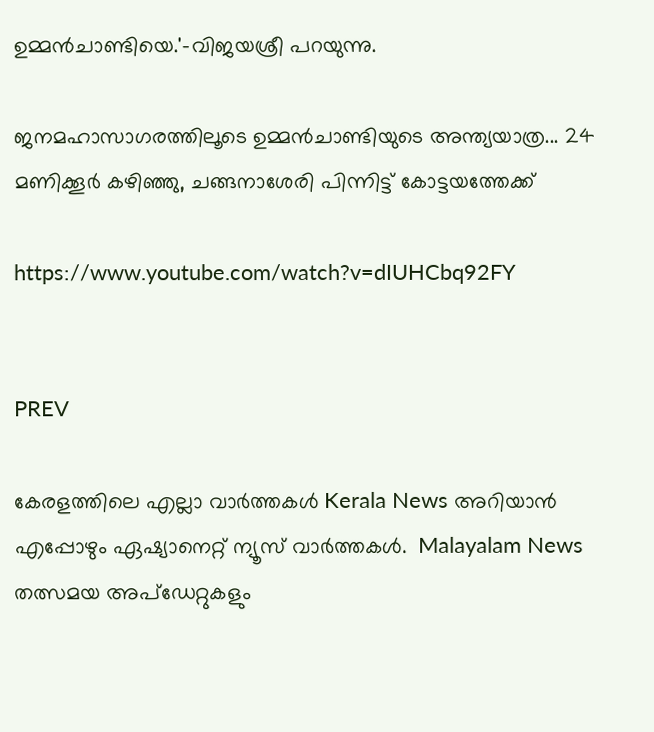ഉമ്മൻചാണ്ടിയെ.'-വിജയശ്രീ പറയുന്നു.

ജനമഹാസാഗരത്തിലൂടെ ഉമ്മൻചാണ്ടിയുടെ അന്ത്യയാത്ര... 24 മണിക്കൂർ കഴിഞ്ഞു, ചങ്ങനാശേരി പിന്നിട്ട് കോട്ടയത്തേക്ക്

https://www.youtube.com/watch?v=dIUHCbq92FY


PREV

കേരളത്തിലെ എല്ലാ വാർത്തകൾ Kerala News അറിയാൻ  എപ്പോഴും ഏഷ്യാനെറ്റ് ന്യൂസ് വാർത്തകൾ.  Malayalam News   തത്സമയ അപ്‌ഡേറ്റുകളും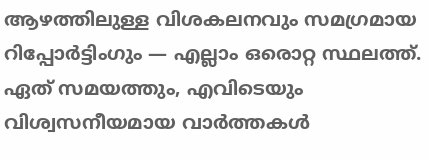ആഴത്തിലുള്ള വിശകലനവും സമഗ്രമായ റിപ്പോർട്ടിംഗും — എല്ലാം ഒരൊറ്റ സ്ഥലത്ത്. ഏത് സമയത്തും, എവിടെയും വിശ്വസനീയമായ വാർത്തകൾ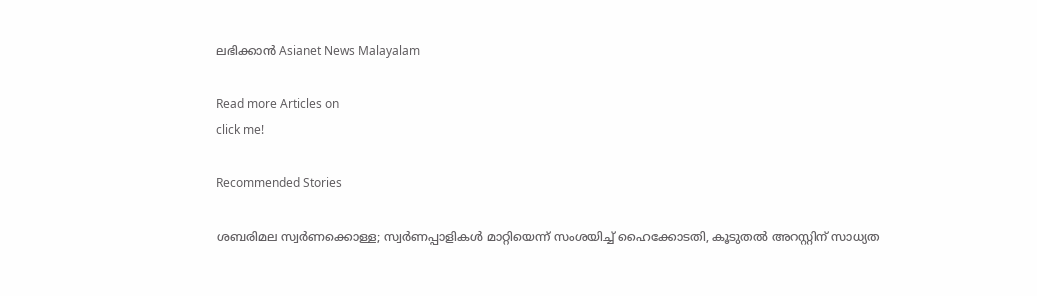ലഭിക്കാൻ Asianet News Malayalam

Read more Articles on
click me!

Recommended Stories

ശബരിമല സ്വർണക്കൊള്ള; സ്വർണപ്പാളികൾ മാറ്റിയെന്ന് സംശയിച്ച് ഹൈക്കോടതി, കൂടുതൽ അറസ്റ്റിന് സാധ്യത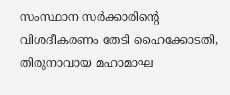സംസ്ഥാന സർക്കാരിന്‍റെ വിശദീകരണം തേടി ഹൈക്കോടതി, തിരുനാവായ മഹാമാഘ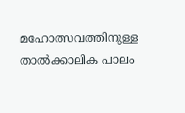മഹോത്സവത്തിനുള്ള താൽക്കാലിക പാലം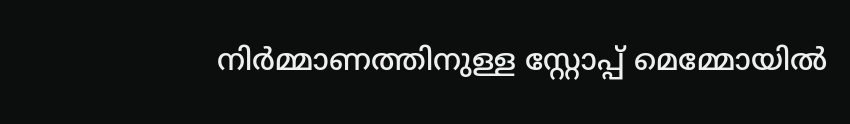നിർമ്മാണത്തിനുള്ള സ്റ്റോപ്പ് മെമ്മോയിൽ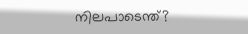നിലപാടെന്ത്?